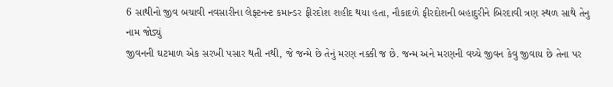6 સાથીનો જીવ બચાવી નવસારીના લેફ્ટનન્ટ કમાન્ડર ફીરદોશ શહીદ થયા હતા, નૌકાદળે ફીરદોશની બહાદુરીને બિરદાવી ત્રણ સ્થળ સાથે તેનુ નામ જોડ્યું
જીવનની ઘટમાળ એક સરખી પસાર થતી નથી, જે જન્મે છે તેનું મરણ નક્કી જ છે. જન્મ અને મરણની વચ્ચે જીવન કેવુ જીવાય છે તેના પર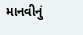માનવીનું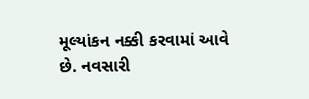મૂલ્યાંકન નક્કી કરવામાં આવે છે. નવસારી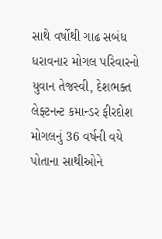સાથે વર્ષોથી ગાઢ સબંધ ધરાવનાર મોગલ પરિવારનો યુવાન તેજસ્વી, દેશભક્ત લેફ્ટનન્ટ કમાન્ડર ફીરદોશ મોગલનું 36 વર્ષની વયે પોતાના સાથીઓને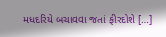મધદરિયે બચાવવા જતાં ફીરદોશે […]